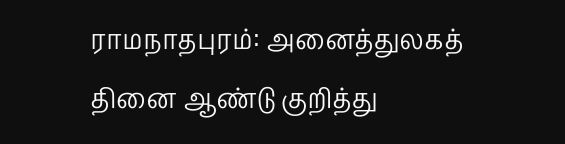ராமநாதபுரம்: அனைத்துலகத் தினை ஆண்டு குறித்து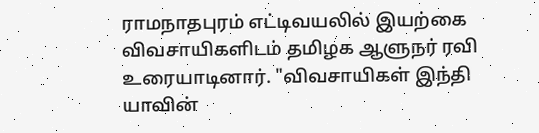ராமநாதபுரம் எட்டிவயலில் இயற்கை விவசாயிகளிடம் தமிழக ஆளுநர் ரவி உரையாடினார். "விவசாயிகள் இந்தி யாவின்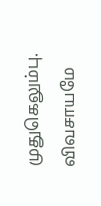முதுகெலும்பு. விவசாயமே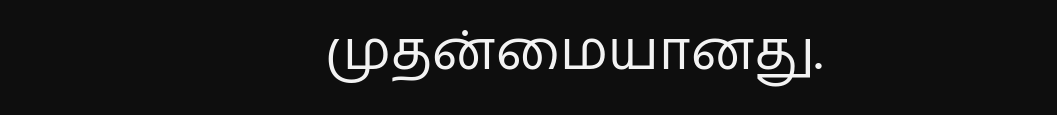முதன்மையானது.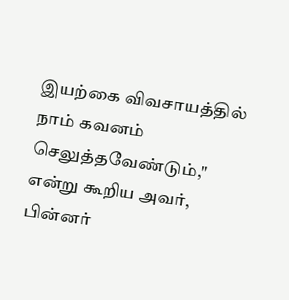இயற்கை விவசாயத்தில் நாம் கவனம் செலுத்தவேண்டும்," என்று கூறிய அவர், பின்னர்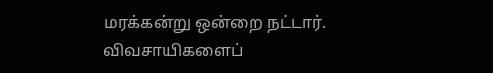மரக்கன்று ஒன்றை நட்டார்.
விவசாயிகளைப்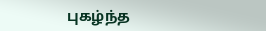புகழ்ந்த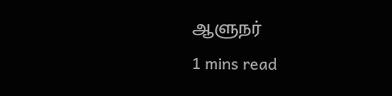ஆளுநர்
1 mins read